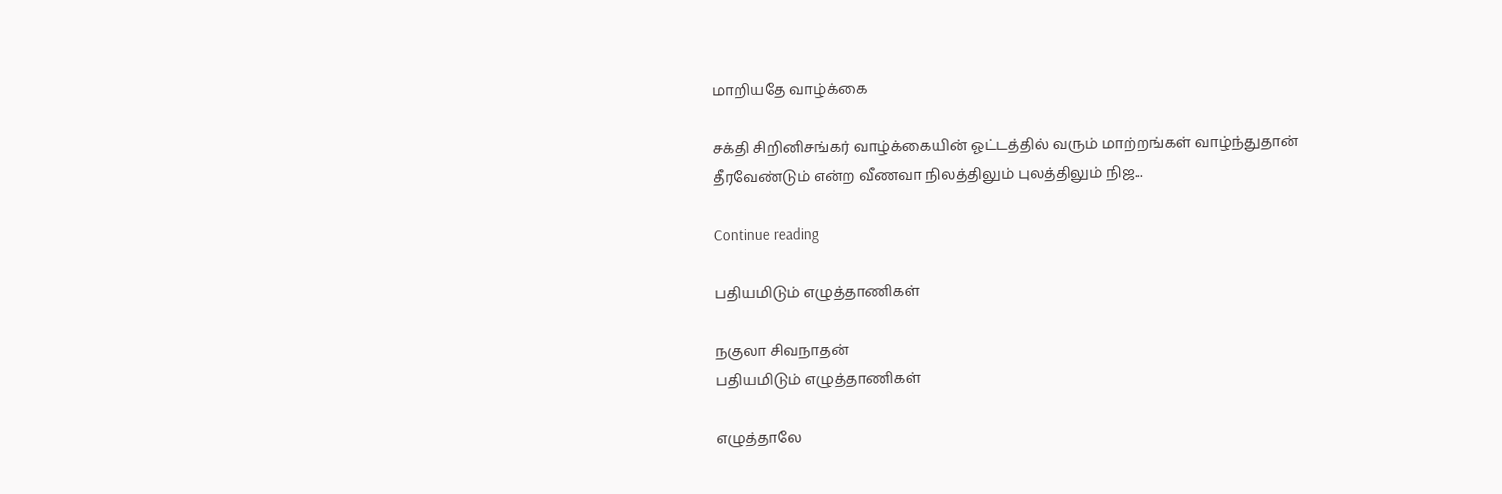மாறியதே வாழ்க்கை

சக்தி சிறினிசங்கர் வாழ்க்கையின் ஓட்டத்தில் வரும் மாற்றங்கள் வாழ்ந்துதான் தீரவேண்டும் என்ற வீணவா நிலத்திலும் புலத்திலும் நிஜ...

Continue reading

பதியமிடும் எழுத்தாணிகள்

நகுலா சிவநாதன்
பதியமிடும் எழுத்தாணிகள்

எழுத்தாலே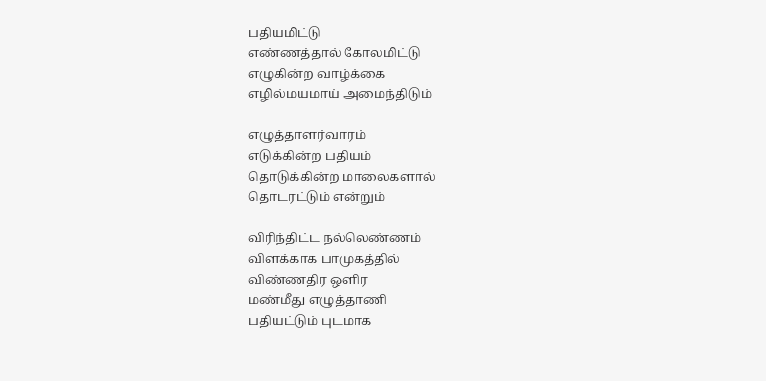பதியமிட்டு
எண்ணத்தால் கோலமிட்டு
எழுகின்ற வாழ்க்கை
எழில்மயமாய் அமைந்திடும்

எழுத்தாளர்வாரம்
எடுக்கின்ற பதியம்
தொடுக்கின்ற மாலைகளால்
தொடரட்டும் என்றும்

விரிந்திட்ட நல்லெண்ணம்
விளக்காக பாமுகத்தில்
விண்ணதிர ஒளிர
மண்மீது எழுத்தாணி
பதியட்டும் புடமாக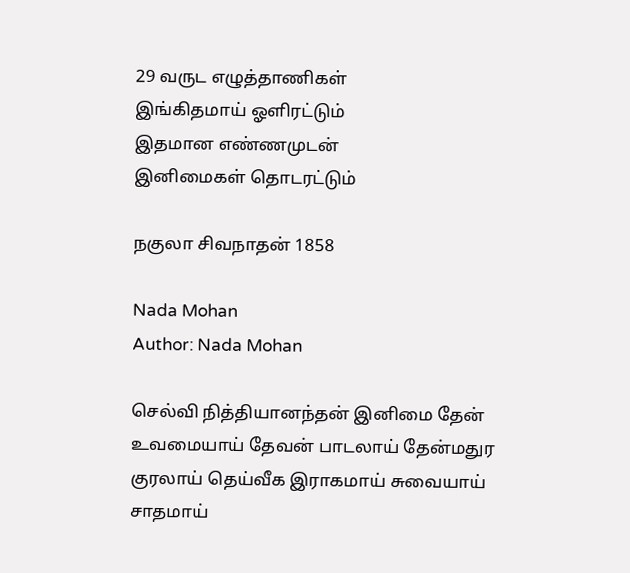29 வருட எழுத்தாணிகள்
இங்கிதமாய் ஓளிரட்டும்
இதமான எண்ணமுடன்
இனிமைகள் தொடரட்டும்

நகுலா சிவநாதன் 1858

Nada Mohan
Author: Nada Mohan

செல்வி நித்தியானந்தன் இனிமை தேன் உவமையாய் தேவன் பாடலாய் தேன்மதுர குரலாய் தெய்வீக இராகமாய் சுவையாய் சாதமாய்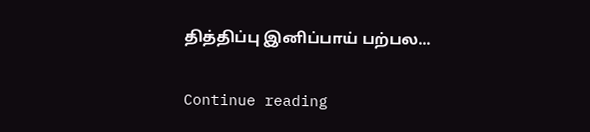தித்திப்பு இனிப்பாய் பற்பல...

Continue reading